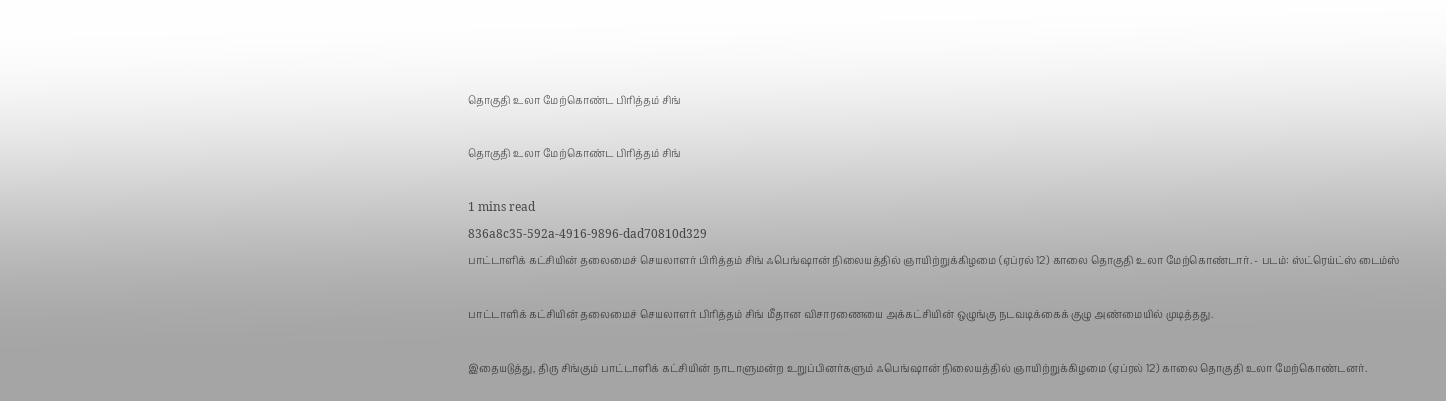தொகுதி உலா மேற்கொண்ட பிரித்தம் சிங்

தொகுதி உலா மேற்கொண்ட பிரித்தம் சிங்

1 mins read
836a8c35-592a-4916-9896-dad70810d329
பாட்டாளிக் கட்சியின் தலைமைச் செயலாளர் பிரித்தம் சிங் ஃபெங்ஷான் நிலையத்தில் ஞாயிற்றுக்கிழமை (ஏப்ரல் 12) காலை தொகுதி உலா மேற்கொண்டார். - படம்: ஸ்ட்ரெய்ட்ஸ் டைம்ஸ்

பாட்டாளிக் கட்சியின் தலைமைச் செயலாளர் பிரித்தம் சிங் மீதான விசாரணையை அக்கட்சியின் ஒழுங்கு நடவடிக்கைக் குழு அண்மையில் முடித்தது.

இதையடுத்து, திரு சிங்கும் பாட்டாளிக் கட்சியின் நாடாளுமன்ற உறுப்பினர்களும் ஃபெங்ஷான் நிலையத்தில் ஞாயிற்றுக்கிழமை (ஏப்ரல் 12) காலை தொகுதி உலா மேற்கொண்டனர்.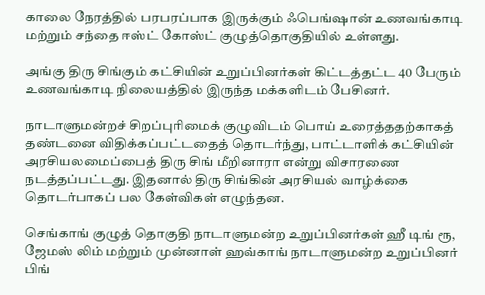காலை நேரத்தில் பரபரப்பாக இருக்கும் ஃபெங்ஷான் உணவங்காடி மற்றும் சந்தை ஈஸ்ட் கோஸ்ட் குழுத்தொகுதியில் உள்ளது.

அங்கு திரு சிங்கும் கட்சியின் உறுப்பினர்கள் கிட்டத்தட்ட 40 பேரும் உணவங்காடி நிலையத்தில் இருந்த மக்களிடம் பேசினர்.

நாடாளுமன்றச் சிறப்புரிமைக் குழுவிடம் பொய் உரைத்ததற்காகத் தண்டனை விதிக்கப்பட்டதைத் தொடர்ந்து, பாட்டாளிக் கட்சியின் அரசியலமைப்பைத் திரு சிங் மீறினாரா என்று விசாரணை நடத்தப்பட்டது. இதனால் திரு சிங்கின் அரசியல் வாழ்க்கை தொடர்பாகப் பல கேள்விகள் எழுந்தன.

செங்காங் குழுத் தொகுதி நாடாளுமன்ற உறுப்பினர்கள் ஹீ டிங் ரூ, ஜேமஸ் லிம் மற்றும் முன்னாள் ஹவ்காங் நாடாளுமன்ற உறுப்பினர் பிங்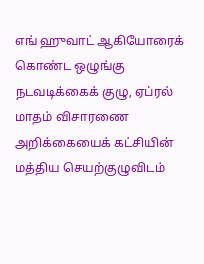எங் ஹுவாட் ஆகியோரைக் கொண்ட ஒழுங்கு நடவடிக்கைக் குழு, ஏப்ரல் மாதம் விசாரணை அறிக்கையைக் கட்சியின் மத்திய செயற்குழுவிடம்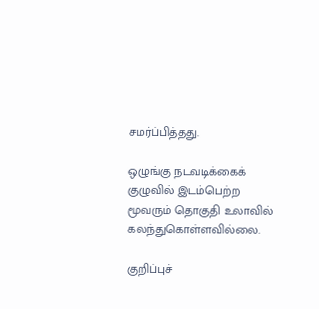சமர்ப்பித்தது.

ஒழுங்கு நடவடிக்கைக் குழுவில் இடம்பெற்ற மூவரும் தொகுதி உலாவில் கலந்துகொள்ளவில்லை.

குறிப்புச்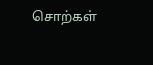சொற்கள்